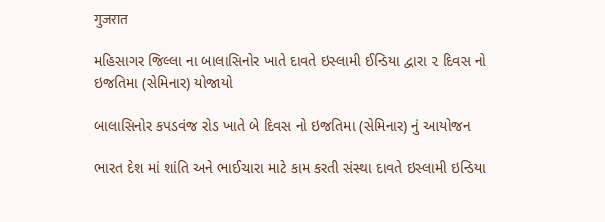गुजरात

મહિસાગર જિલ્લા ના બાલાસિનોર ખાતે દાવતે ઇસ્લામી ઈન્ડિયા દ્વારા ૨ દિવસ નો ઇજતિમા (સેમિનાર) યોજાયો

બાલાસિનોર કપડવંજ રોડ ખાતે બે દિવસ નો ઇજતિમા (સેમિનાર) નું આયોજન

ભારત દેશ માં શાંતિ અને ભાઈચારા માટે કામ કરતી સંસ્થા દાવતે ઇસ્લામી ઇન્ડિયા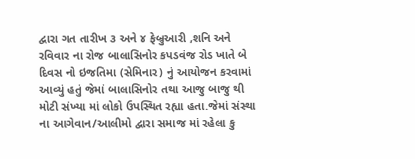દ્વારા ગત તારીખ ૩ અને ૪ ફેબ્રુઆરી ,શનિ અને રવિવાર ના રોજ બાલાસિનોર કપડવંજ રોડ ખાતે બે દિવસ નો ઇજતિમા (સેમિનાર) નું આયોજન કરવામાં આવ્યું હતું જેમાં બાલાસિનોર તથા આજુ બાજુ થી મોટી સંખ્યા માં લોકો ઉપસ્થિત રહ્યા હતા.જેમાં સંસ્થા ના આગેવાન/આલીમો દ્વારા સમાજ માં રહેલા કુ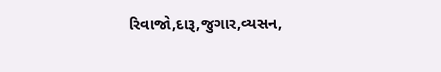રિવાજો,દારૂ,જુગાર,વ્યસન,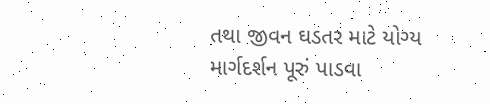તથા જીવન ઘડતર માટે યોગ્ય માર્ગદર્શન પૂરું પાડવા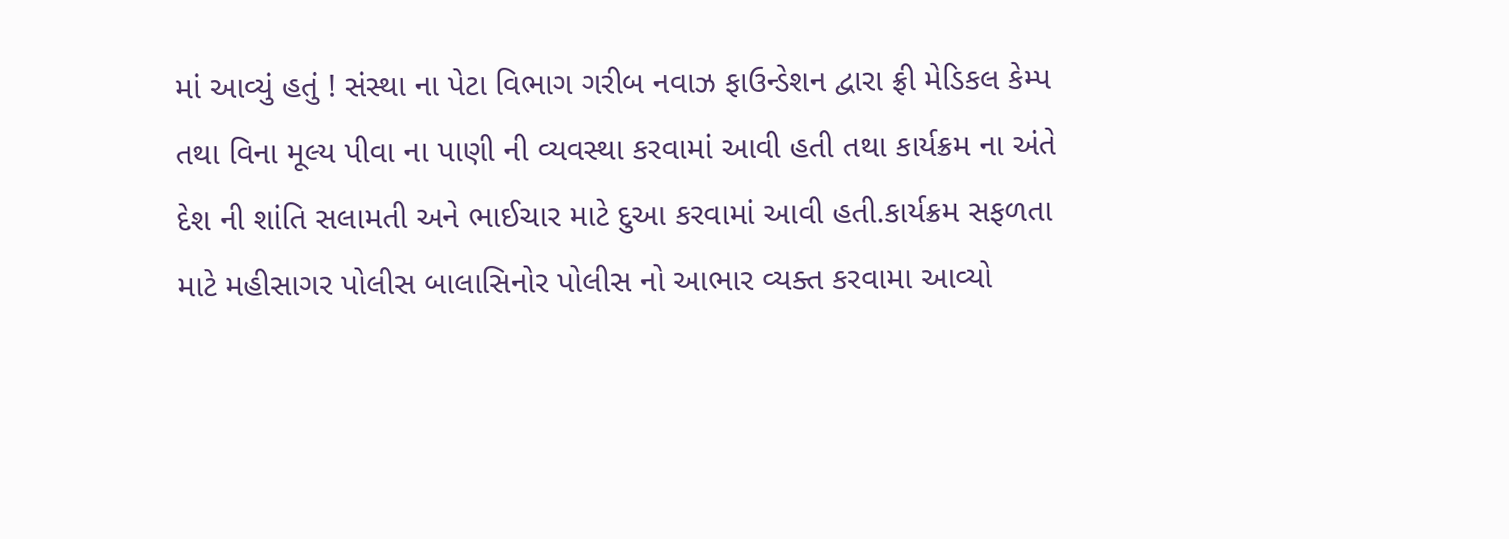માં આવ્યું હતું ! સંસ્થા ના પેટા વિભાગ ગરીબ નવાઝ ફાઉન્ડેશન દ્વારા ફ્રી મેડિકલ કેમ્પ તથા વિના મૂલ્ય પીવા ના પાણી ની વ્યવસ્થા કરવામાં આવી હતી તથા કાર્યક્રમ ના અંતે દેશ ની શાંતિ સલામતી અને ભાઈચાર માટે દુઆ કરવામાં આવી હતી.કાર્યક્રમ સફળતા માટે મહીસાગર પોલીસ બાલાસિનોર પોલીસ નો આભાર વ્યક્ત કરવામા આવ્યો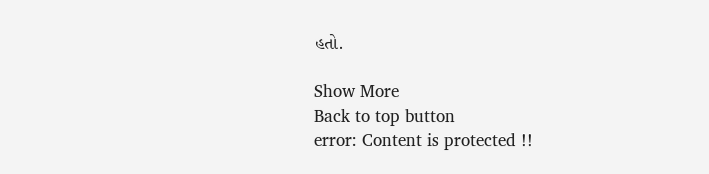હતો.

Show More
Back to top button
error: Content is protected !!